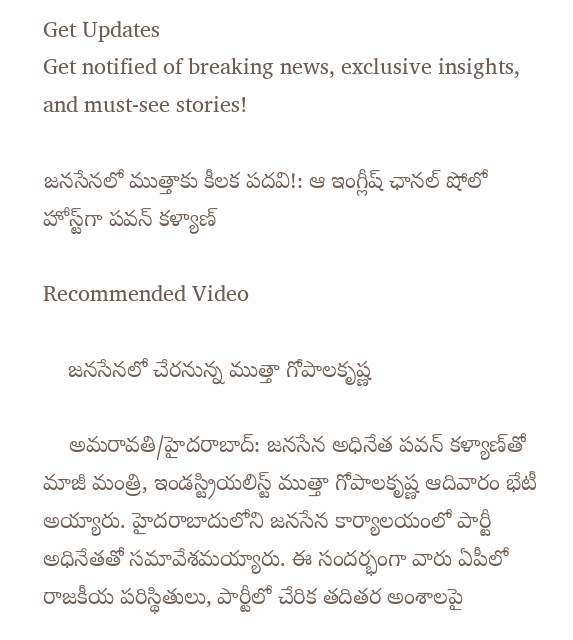Get Updates
Get notified of breaking news, exclusive insights, and must-see stories!

జనసేనలో ముత్తాకు కీలక పదవి!: ఆ ఇంగ్లీష్ ఛానల్ షోలో హోస్ట్‌గా పవన్ కళ్యాణ్

Recommended Video

    జనసేనలో చేరనున్న ముత్తా గోపాలకృష్ణ

    అమరావతి/హైదరాబాద్: జనసేన అధినేత పవన్ కళ్యాణ్‌తో మాజీ మంత్రి, ఇండస్ట్రియలిస్ట్ ముత్తా గోపాలకృష్ణ ఆదివారం భేటీ అయ్యారు. హైదరాబాదులోని జనసేన కార్యాలయంలో పార్టీ అధినేతతో సమావేశమయ్యారు. ఈ సందర్భంగా వారు ఏపీలో రాజకీయ పరిస్థితులు, పార్టీలో చేరిక తదితర అంశాలపై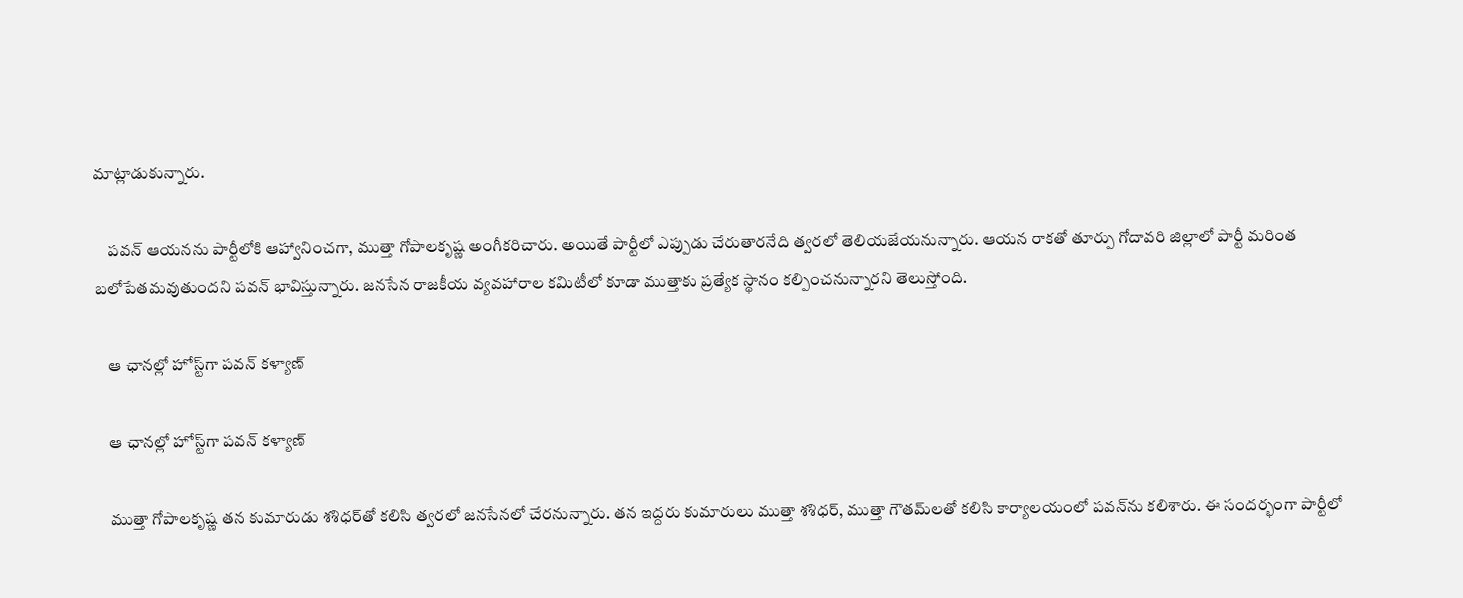మాట్లాడుకున్నారు.

    పవన్ ఆయనను పార్టీలోకి ఆహ్వానించగా, ముత్తా గోపాలకృష్ణ అంగీకరిచారు. అయితే పార్టీలో ఎప్పుడు చేరుతారనేది త్వరలో తెలియజేయనున్నారు. ఆయన రాకతో తూర్పు గోదావరి జిల్లాలో పార్టీ మరింత బలోపేతమవుతుందని పవన్ భావిస్తున్నారు. జనసేన రాజకీయ వ్యవహారాల కమిటీలో కూడా ముత్తాకు ప్రత్యేక స్థానం కల్పించనున్నారని తెలుస్తోంది.

    ఆ ఛానల్లో హోస్ట్‌గా పవన్ కళ్యాణ్

    ఆ ఛానల్లో హోస్ట్‌గా పవన్ కళ్యాణ్

    ముత్తా గోపాలకృష్ణ తన కుమారుడు శశిధర్‌తో కలిసి త్వరలో జనసేనలో చేరనున్నారు. తన ఇద్దరు కుమారులు ముత్తా శశిధర్‌, ముత్తా గౌతమ్‌లతో కలిసి కార్యాలయంలో పవన్‌ను కలిశారు. ఈ సందర్భంగా పార్టీలో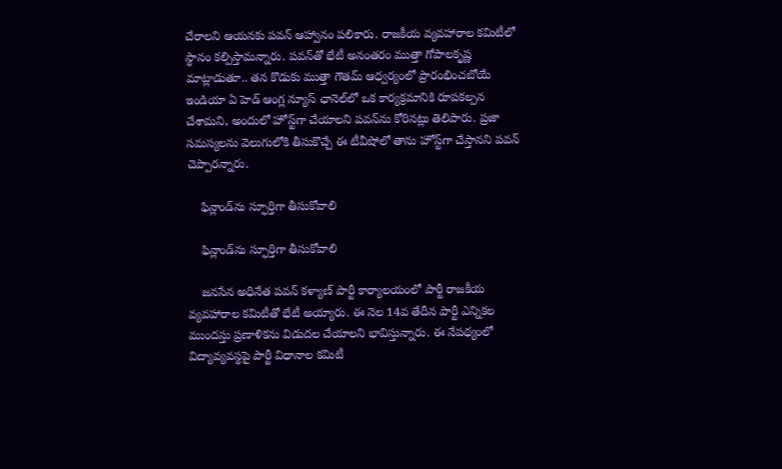చేరాలని ఆయనకు పవన్‌ ఆహ్వానం పలికారు. రాజకీయ వ్యవహారాల కమిటీలో స్థానం కల్పిస్తామన్నారు. పవన్‌తో భేటీ అనంతరం ముత్తా గోపాలకృష్ణ మాట్లాడుతూ.. తన కొడుకు ముత్తా గౌతమ్‌ ఆధ్వర్యంలో ప్రారంభించబోయే ఇండియా ఏ హెడ్‌ ఆంగ్ల న్యూస్‌ ఛానెల్‌లో ఒక కార్యక్రమానికి రూపకల్పన చేశామని, అందులో హోస్ట్‌గా చేయాలని పవన్‌ను కోరినట్లు తెలిపారు. ప్రజా సమస్యలను వెలుగులోకి తీసుకొచ్చే ఈ టీవీషోలో తాను హోస్ట్‌గా చేస్తానని పవన్‌ చెప్పారన్నారు.

    ఫిన్లాండ్‌ను స్ఫూర్తిగా తీసుకోవాలి

    ఫిన్లాండ్‌ను స్ఫూర్తిగా తీసుకోవాలి

    జనసేన అధినేత పవన్ కళ్యాణ్ పార్టీ కార్యాలయంలో పార్టీ రాజకీయ వ్యవహారాల కమిటీతో భేటీ అయ్యారు. ఈ నెల 14వ తేదీన పార్టీ ఎన్నికల ముందస్తు ప్రణాళికను విడుదల చేయాలని భావిస్తున్నారు. ఈ నేపథ్యంలో విద్యావ్యవస్థపై పార్టీ విధానాల కమిటీ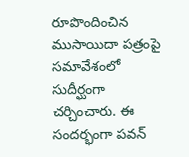రూపొందించిన ముసాయిదా పత్రంపై సమావేశంలో సుదీర్ఘంగా చర్చించారు. ఈ సందర్భంగా పవన్‌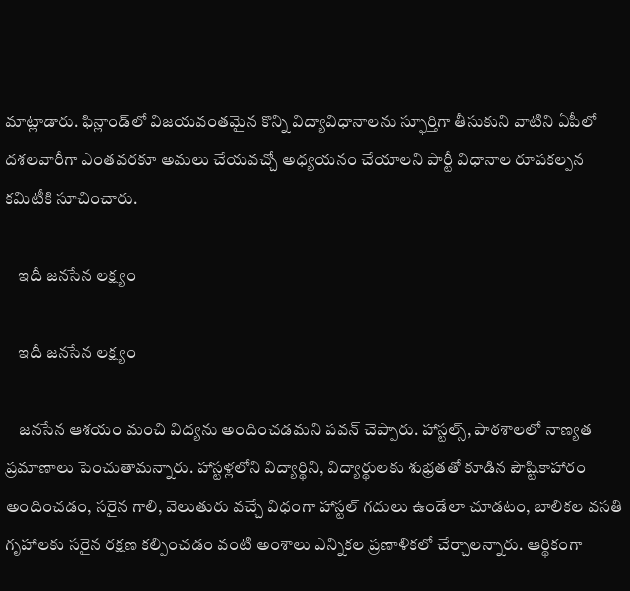మాట్లాడారు. ఫిన్లాండ్‌లో విజయవంతమైన కొన్ని విద్యావిధానాలను స్ఫూర్తిగా తీసుకుని వాటిని ఏపీలో దశలవారీగా ఎంతవరకూ అమలు చేయవచ్చో అధ్యయనం చేయాలని పార్టీ విధానాల రూపకల్పన కమిటీకి సూచించారు.

    ఇదీ జనసేన లక్ష్యం

    ఇదీ జనసేన లక్ష్యం

    జనసేన ఆశయం మంచి విద్యను అందించడమని పవన్ చెప్పారు. హాస్టల్స్, పాఠశాలలో నాణ్యత ప్రమాణాలు పెంచుతామన్నారు. హాస్టళ్లలోని విద్యార్థిని, విద్యార్థులకు శుభ్రతతో కూడిన పౌష్టికాహారం అందించడం, సరైన గాలి, వెలుతురు వచ్చే విధంగా హాస్టల్ గదులు ఉండేలా చూడటం, బాలికల వసతి గృహాలకు సరైన రక్షణ కల్పించడం వంటి అంశాలు ఎన్నికల ప్రణాళికలో చేర్చాలన్నారు. ఆర్థికంగా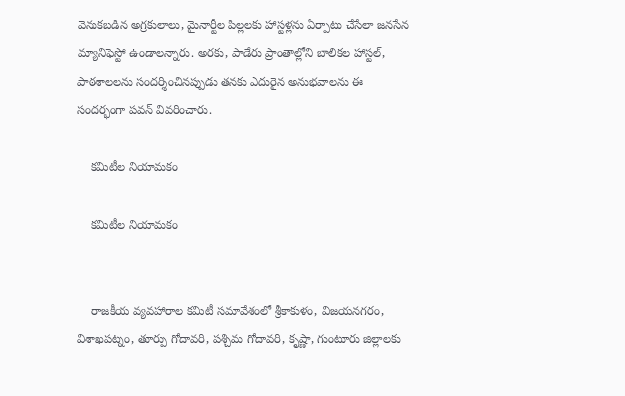వెనుకబడిన అగ్రకులాలు, మైనార్టీల పిల్లలకు హాస్టళ్లను ఏర్పాటు చేసేలా జనసేన మ్యానిఫెస్టో ఉండాలన్నారు. అరకు, పాడేరు ప్రాంతాల్లోని బాలికల హాస్టల్, పాఠశాలలను సందర్శించినప్పుడు తనకు ఎదురైన అనుభవాలను ఈ సందర్భంగా పవన్ వివరించారు.

    కమిటీల నియామకం

    కమిటీల నియామకం


    రాజకీయ వ్యవహారాల కమిటీ సమావేశంలో శ్రీకాకుళం, విజయనగరం, విశాఖపట్నం, తూర్పు గోదావరి, పశ్చిమ గోదావరి, కృష్ణా, గుంటూరు జిల్లాలకు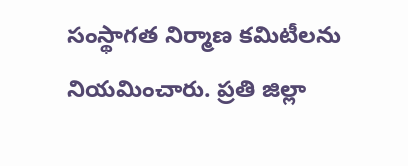సంస్థాగత నిర్మాణ కమిటీలను నియమించారు. ప్రతి జిల్లా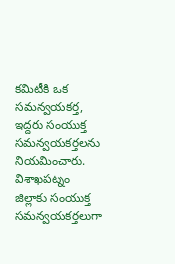కమిటీకి ఒక సమన్వయకర్త, ఇద్దరు సంయుక్త సమన్వయకర్తలను నియమించారు. విశాఖపట్నం జిల్లాకు సంయుక్త సమన్వయకర్తలుగా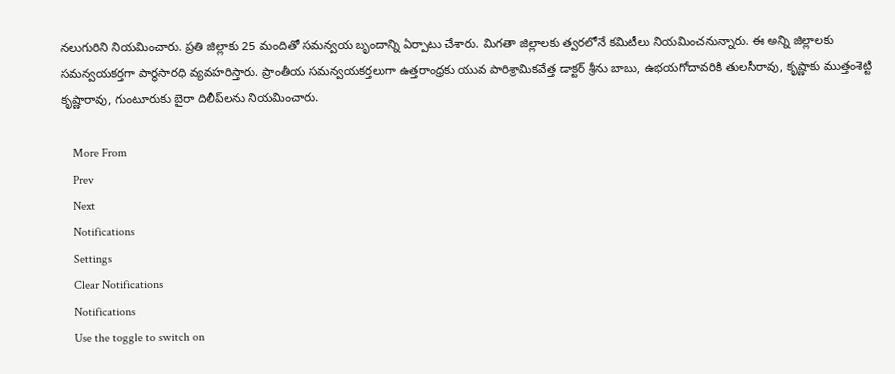నలుగురిని నియమించారు. ప్రతి జిల్లాకు 25 మందితో సమన్వయ బృందాన్ని ఏర్పాటు చేశారు. మిగతా జిల్లాలకు త్వరలోనే కమిటీలు నియమించనున్నారు. ఈ అన్ని జిల్లాలకు సమన్వయకర్తగా పార్థసారధి వ్యవహరిస్తారు. ప్రాంతీయ సమన్వయకర్తలుగా ఉత్తరాంధ్రకు యువ పారిశ్రామికవేత్త డాక్టర్‌ శ్రీను బాబు, ఉభయగోదావరికి తులసీరావు, కృష్ణాకు ముత్తంశెట్టి కృష్ణారావు, గుంటూరుకు బైరా దిలీప్‌లను నియమించారు.

    More From
    Prev
    Next
    Notifications
    Settings
    Clear Notifications
    Notifications
    Use the toggle to switch on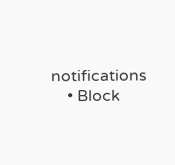notifications
    • Block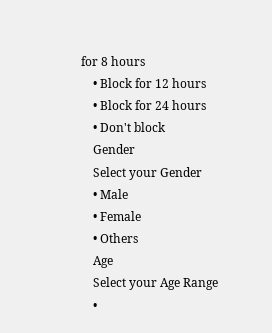for 8 hours
    • Block for 12 hours
    • Block for 24 hours
    • Don't block
    Gender
    Select your Gender
    • Male
    • Female
    • Others
    Age
    Select your Age Range
    •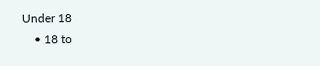Under 18
    • 18 to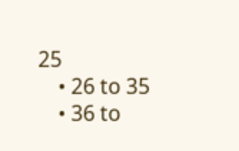25
    • 26 to 35
    • 36 to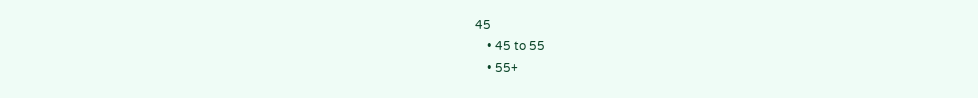45
    • 45 to 55
    • 55+